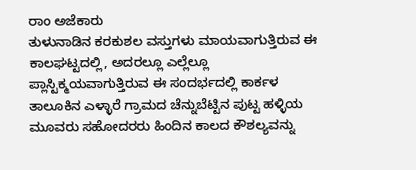ರಾಂ ಅಜೆಕಾರು
ತುಳುನಾಡಿನ ಕರಕುಶಲ ವಸ್ತುಗಳು ಮಾಯವಾಗುತ್ತಿರುವ ಈ ಕಾಲಘಟ್ಟದಲ್ಲಿ, ಅದರಲ್ಲೂ ಎಲ್ಲೆಲ್ಲೂ ಪ್ಲಾಸ್ಟಿಕ್ಮಯವಾಗುತ್ತಿರುವ ಈ ಸಂದರ್ಭದಲ್ಲಿ ಕಾರ್ಕಳ ತಾಲೂಕಿನ ಎಳ್ಳಾರೆ ಗ್ರಾಮದ ಚೆನ್ನುಬೆಟ್ಟಿನ ಪುಟ್ಟ ಹಳ್ಳಿಯ ಮೂವರು ಸಹೋದರರು ಹಿಂದಿನ ಕಾಲದ ಕೌಶಲ್ಯವನ್ನು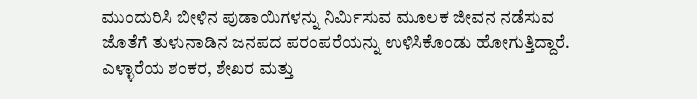ಮುಂದುರಿಸಿ ಬೀಳಿನ ಪುಡಾಯಿಗಳನ್ನು ನಿರ್ಮಿಸುವ ಮೂಲಕ ಜೀವನ ನಡೆಸುವ ಜೊತೆಗೆ ತುಳುನಾಡಿನ ಜನಪದ ಪರಂಪರೆಯನ್ನು ಉಳಿಸಿಕೊಂಡು ಹೋಗುತ್ತಿದ್ದಾರೆ.
ಎಳ್ಳಾರೆಯ ಶಂಕರ, ಶೇಖರ ಮತ್ತು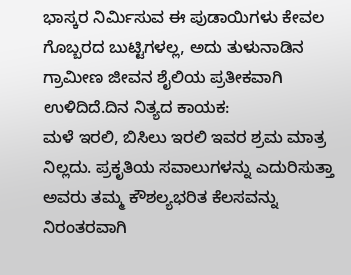ಭಾಸ್ಕರ ನಿರ್ಮಿಸುವ ಈ ಪುಡಾಯಿಗಳು ಕೇವಲ ಗೊಬ್ಬರದ ಬುಟ್ಟಿಗಳಲ್ಲ, ಅದು ತುಳುನಾಡಿನ ಗ್ರಾಮೀಣ ಜೀವನ ಶೈಲಿಯ ಪ್ರತೀಕವಾಗಿ ಉಳಿದಿದೆ.ದಿನ ನಿತ್ಯದ ಕಾಯಕ:
ಮಳೆ ಇರಲಿ, ಬಿಸಿಲು ಇರಲಿ ಇವರ ಶ್ರಮ ಮಾತ್ರ ನಿಲ್ಲದು. ಪ್ರಕೃತಿಯ ಸವಾಲುಗಳನ್ನು ಎದುರಿಸುತ್ತಾ ಅವರು ತಮ್ಮ ಕೌಶಲ್ಯಭರಿತ ಕೆಲಸವನ್ನು ನಿರಂತರವಾಗಿ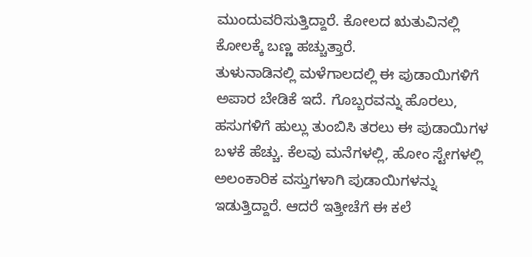ಮುಂದುವರಿಸುತ್ತಿದ್ದಾರೆ. ಕೋಲದ ಋತುವಿನಲ್ಲಿ ಕೋಲಕ್ಕೆ ಬಣ್ಣ ಹಚ್ಚುತ್ತಾರೆ.
ತುಳುನಾಡಿನಲ್ಲಿ ಮಳೆಗಾಲದಲ್ಲಿ ಈ ಪುಡಾಯಿಗಳಿಗೆ ಅಪಾರ ಬೇಡಿಕೆ ಇದೆ. ಗೊಬ್ಬರವನ್ನು ಹೊರಲು, ಹಸುಗಳಿಗೆ ಹುಲ್ಲು ತುಂಬಿಸಿ ತರಲು ಈ ಪುಡಾಯಿಗಳ ಬಳಕೆ ಹೆಚ್ಚು. ಕೆಲವು ಮನೆಗಳಲ್ಲಿ, ಹೋಂ ಸ್ಟೇಗಳಲ್ಲಿ ಅಲಂಕಾರಿಕ ವಸ್ತುಗಳಾಗಿ ಪುಡಾಯಿಗಳನ್ನು ಇಡುತ್ತಿದ್ದಾರೆ. ಆದರೆ ಇತ್ತೀಚೆಗೆ ಈ ಕಲೆ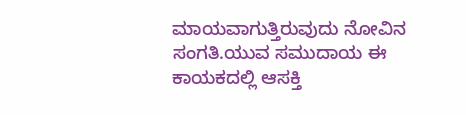ಮಾಯವಾಗುತ್ತಿರುವುದು ನೋವಿನ ಸಂಗತಿ.ಯುವ ಸಮುದಾಯ ಈ ಕಾಯಕದಲ್ಲಿ ಆಸಕ್ತಿ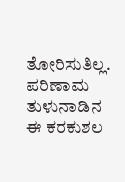ತೋರಿಸುತಿಲ್ಲ. ಪರಿಣಾಮ ತುಳುನಾಡಿನ ಈ ಕರಕುಶಲ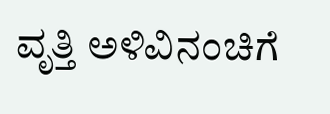ವೃತ್ತಿ ಅಳಿವಿನಂಚಿಗೆ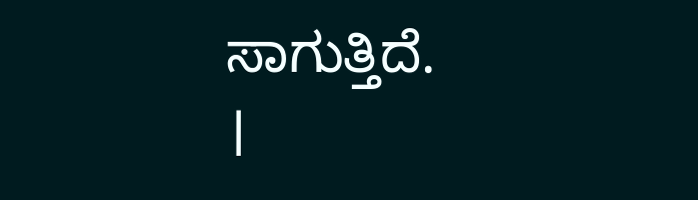ಸಾಗುತ್ತಿದೆ.
।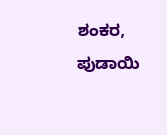ಶಂಕರ, ಪುಡಾಯಿ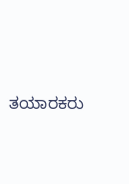ತಯಾರಕರು